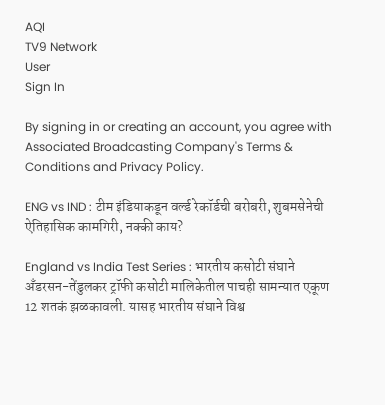AQI
TV9 Network
User
Sign In

By signing in or creating an account, you agree with Associated Broadcasting Company's Terms & Conditions and Privacy Policy.

ENG vs IND : टीम इंडियाकडून वर्ल्ड रेकॉर्डची बरोबरी, शुबमसेनेची ऐतिहासिक कामगिरी, नक्की काय?

England vs India Test Series : भारतीय कसोटी संघाने अँडरसन-तेंडुलकर ट्रॉफी कसोटी मालिकेतील पाचही सामन्यात एकूण 12 शतकं झळकावली. यासह भारतीय संघाने विश्व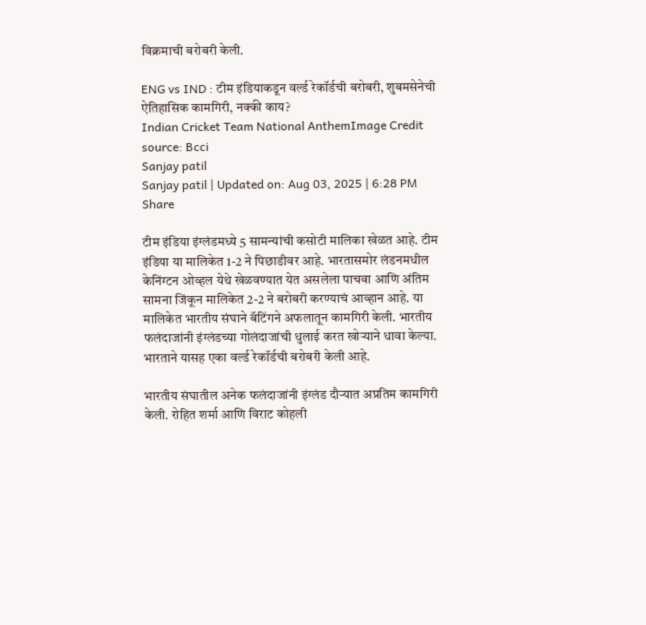विक्रमाची बरोबरी केली.

ENG vs IND : टीम इंडियाकडून वर्ल्ड रेकॉर्डची बरोबरी, शुबमसेनेची ऐतिहासिक कामगिरी, नक्की काय?
Indian Cricket Team National AnthemImage Credit source: Bcci
Sanjay patil
Sanjay patil | Updated on: Aug 03, 2025 | 6:28 PM
Share

टीम इंडिया इंग्लंडमध्ये 5 सामन्यांची कसोटी मालिका खेळत आहे. टीम इंडिया या मालिकेत 1-2 ने पिछाडीवर आहे. भारतासमोर लंडनमधील केनिंग्टन ओव्हल येथे खेळवण्यात येत असलेला पाचवा आणि अंतिम सामना जिंकून मालिकेत 2-2 ने बरोबरी करण्याचं आव्हान आहे. या मालिकेत भारतीय संघाने बॅटिंगने अफलातून कामगिरी केली. भारतीय फलंदाजांनी इंग्लंडच्या गोलंदाजांची धुलाई करत खोऱ्याने धावा केल्या. भारताने यासह एका वर्ल्ड रेकॉर्डची बरोबरी केली आहे.

भारतीय संघातील अनेक फलंदाजांनी इंग्लंड दौऱ्यात अप्रतिम कामगिरी केली. रोहित शर्मा आणि विराट कोहली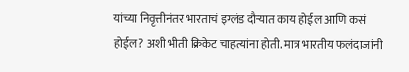यांच्या निवृत्तीनंतर भारताचं इग्लंड दौऱ्यात काय होईल आणि कसं होईल? अशी भीती क्रिकेट चाहत्यांना होती. मात्र भारतीय फलंदाजांनी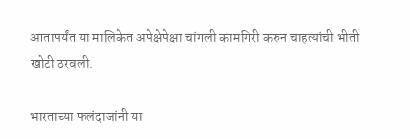आतापर्यंत या मालिकेत अपेक्षेपेक्षा चांगली कामगिरी करुन चाहत्यांची भीती खोटी ठरवली.

भारताच्या फलंदाजांनी या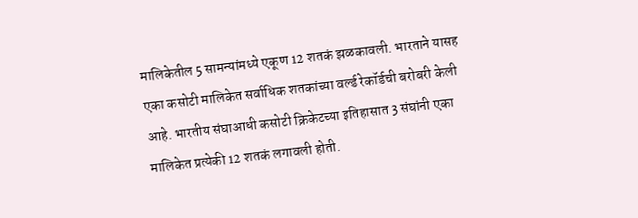मालिकेतील 5 सामन्यांमध्ये एकूण 12 शतकं झळकावली. भारताने यासह एका कसोटी मालिकेत सर्वाधिक शतकांच्या वर्ल्ड रेकॉर्डची बरोबरी केली आहे. भारतीय संघाआधी कसोटी क्रिकेटच्या इतिहासात 3 संघांनी एका मालिकेत प्रत्येकी 12 शतकं लगावली होती.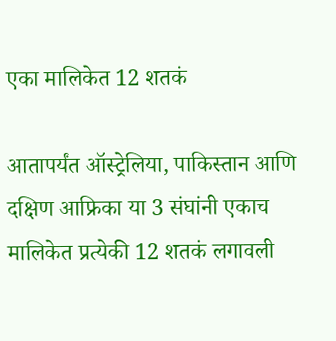एका मालिकेत 12 शतकं

आतापर्यंत ऑस्ट्रेलिया, पाकिस्तान आणि दक्षिण आफ्रिका या 3 संघांनी एकाच मालिकेत प्रत्येकी 12 शतकं लगावली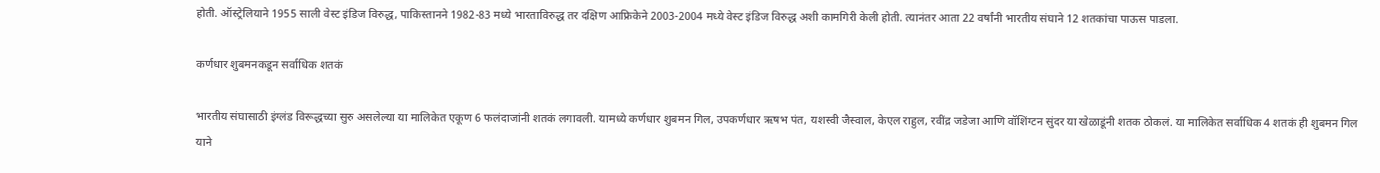होती. ऑस्ट्रेलियाने 1955 साली वेस्ट इंडिज विरुद्ध, पाकिस्तानने 1982-83 मध्ये भारताविरुद्ध तर दक्षिण आफ्रिकेने 2003-2004 मध्ये वेस्ट इंडिज विरुद्ध अशी कामगिरी केली होती. त्यानंतर आता 22 वर्षांनी भारतीय संघाने 12 शतकांचा पाऊस पाडला.

कर्णधार शुबमनकडून सर्वाधिक शतकं

भारतीय संघासाठी इंग्लंड विरूद्धच्या सुरु असलेल्या या मालिकेत एकूण 6 फलंदाजांनी शतकं लगावली. यामध्ये कर्णधार शुबमन गिल, उपकर्णधार ऋषभ पंत, यशस्वी जैस्वाल, केएल राहुल, रवींद्र जडेजा आणि वॉशिंग्टन सुंदर या खेळाडूंनी शतक ठोकलं. या मालिकेत सर्वाधिक 4 शतकं ही शुबमन गिल याने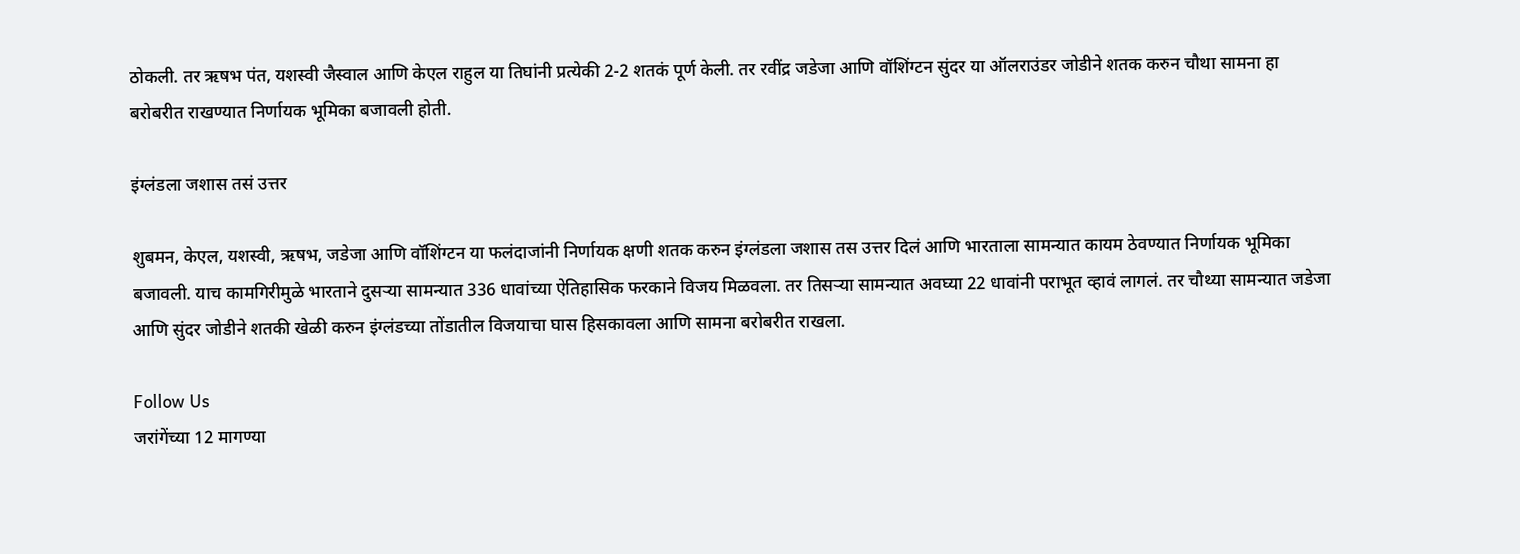ठोकली. तर ऋषभ पंत, यशस्वी जैस्वाल आणि केएल राहुल या तिघांनी प्रत्येकी 2-2 शतकं पूर्ण केली. तर रवींद्र जडेजा आणि वॉशिंग्टन सुंदर या ऑलराउंडर जोडीने शतक करुन चौथा सामना हा बरोबरीत राखण्यात निर्णायक भूमिका बजावली होती.

इंग्लंडला जशास तसं उत्तर

शुबमन, केएल, यशस्वी, ऋषभ, जडेजा आणि वॉशिंग्टन या फलंदाजांनी निर्णायक क्षणी शतक करुन इंग्लंडला जशास तस उत्तर दिलं आणि भारताला सामन्यात कायम ठेवण्यात निर्णायक भूमिका बजावली. याच कामगिरीमुळे भारताने दुसऱ्या सामन्यात 336 धावांच्या ऐतिहासिक फरकाने विजय मिळवला. तर तिसऱ्या सामन्यात अवघ्या 22 धावांनी पराभूत व्हावं लागलं. तर चौथ्या सामन्यात जडेजा आणि सुंदर जोडीने शतकी खेळी करुन इंग्लंडच्या तोंडातील विजयाचा घास हिसकावला आणि सामना बरोबरीत राखला.

Follow Us
जरांगेंच्या 12 मागण्या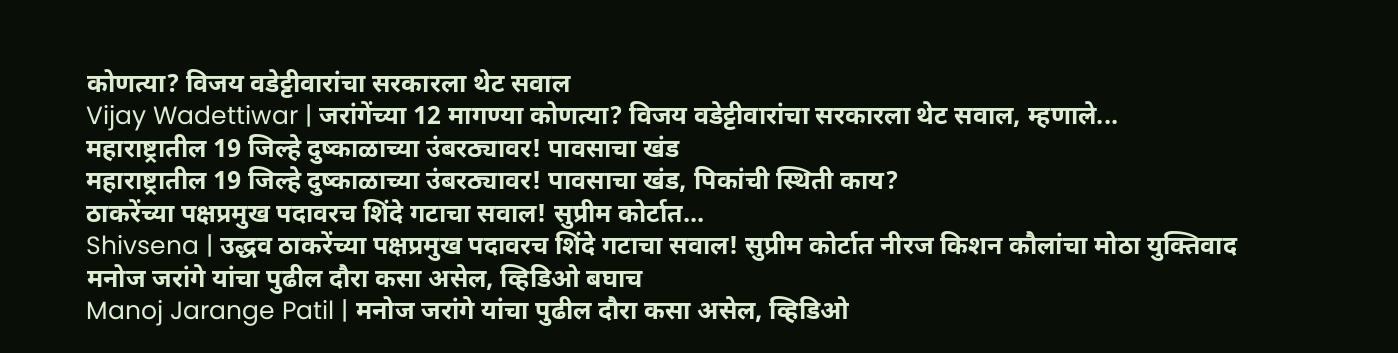कोणत्या? विजय वडेट्टीवारांचा सरकारला थेट सवाल
Vijay Wadettiwar | जरांगेंच्या 12 मागण्या कोणत्या? विजय वडेट्टीवारांचा सरकारला थेट सवाल, म्हणाले...
महाराष्ट्रातील 19 जिल्हे दुष्काळाच्या उंबरठ्यावर! पावसाचा खंड
महाराष्ट्रातील 19 जिल्हे दुष्काळाच्या उंबरठ्यावर! पावसाचा खंड, पिकांची स्थिती काय?
ठाकरेंच्या पक्षप्रमुख पदावरच शिंदे गटाचा सवाल! सुप्रीम कोर्टात...
Shivsena | उद्धव ठाकरेंच्या पक्षप्रमुख पदावरच शिंदे गटाचा सवाल! सुप्रीम कोर्टात नीरज किशन कौलांचा मोठा युक्तिवाद
मनोज जरांगे यांचा पुढील दौरा कसा असेल, व्हिडिओ बघाच
Manoj Jarange Patil | मनोज जरांगे यांचा पुढील दौरा कसा असेल, व्हिडिओ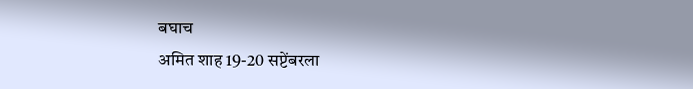बघाच
अमित शाह 19-20 सप्टेंबरला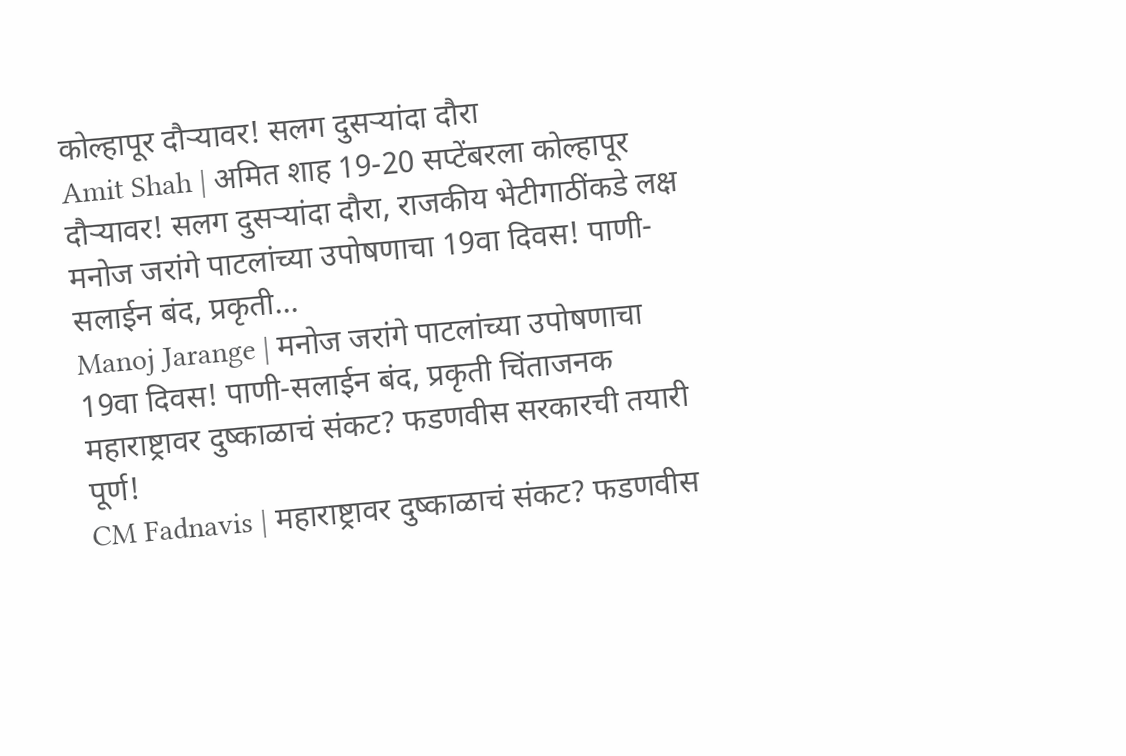कोल्हापूर दौऱ्यावर! सलग दुसऱ्यांदा दौरा
Amit Shah | अमित शाह 19-20 सप्टेंबरला कोल्हापूर दौऱ्यावर! सलग दुसऱ्यांदा दौरा, राजकीय भेटीगाठींकडे लक्ष
मनोज जरांगे पाटलांच्या उपोषणाचा 19वा दिवस! पाणी-सलाईन बंद, प्रकृती...
Manoj Jarange | मनोज जरांगे पाटलांच्या उपोषणाचा 19वा दिवस! पाणी-सलाईन बंद, प्रकृती चिंताजनक
महाराष्ट्रावर दुष्काळाचं संकट? फडणवीस सरकारची तयारी पूर्ण!
CM Fadnavis | महाराष्ट्रावर दुष्काळाचं संकट? फडणवीस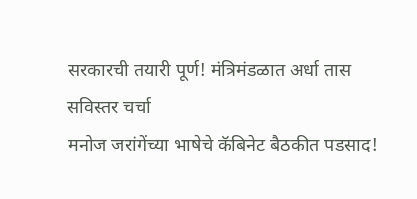सरकारची तयारी पूर्ण! मंत्रिमंडळात अर्धा तास सविस्तर चर्चा
मनोज जरांगेंच्या भाषेचे कॅबिनेट बैठकीत पडसाद!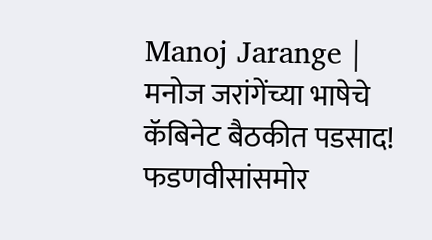Manoj Jarange | मनोज जरांगेंच्या भाषेचे कॅबिनेट बैठकीत पडसाद! फडणवीसांसमोर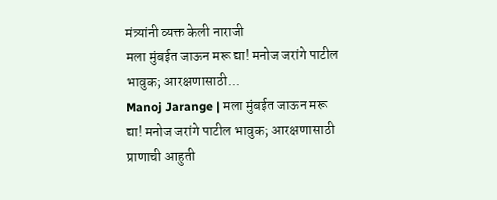मंत्र्यांनी व्यक्त केली नाराजी
मला मुंबईत जाऊन मरू द्या! मनोज जरांगे पाटील भावुक; आरक्षणासाठी...
Manoj Jarange | मला मुंबईत जाऊन मरू द्या! मनोज जरांगे पाटील भावुक; आरक्षणासाठी प्राणाची आहुती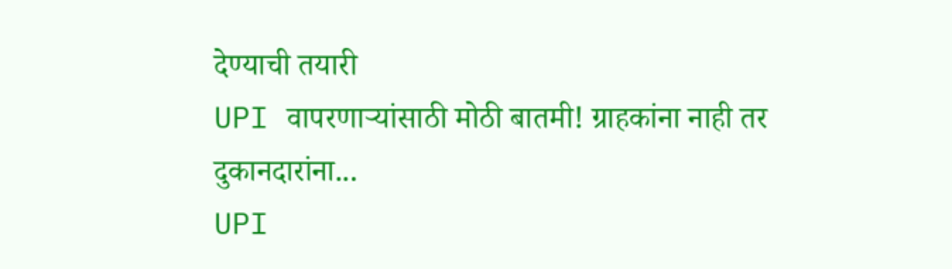देण्याची तयारी
UPI वापरणाऱ्यांसाठी मोठी बातमी! ग्राहकांना नाही तर दुकानदारांना...
UPI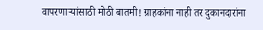वापरणाऱ्यांसाठी मोठी बातमी! ग्राहकांना नाही तर दुकानदारांना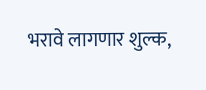भरावे लागणार शुल्क,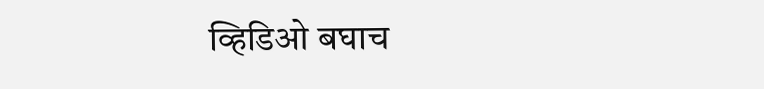व्हिडिओ बघाच